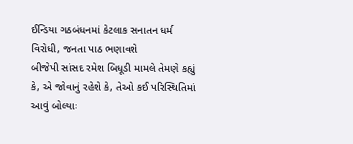ઈન્ડિયા ગઠબંધનમાં કેટલાક સનાતન ધર્મ વિરોધી, જનતા પાઠ ભણાવશે
બીજેપી સાંસદ રમેશ બિધૂડી મામલે તેમણે કહ્યું કે, એ જોવાનું રહેશે કે, તેઓ કઈ પરિસ્થિતિમાં આવું બોલ્યાઃ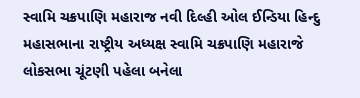સ્વામિ ચક્રપાણિ મહારાજ નવી દિલ્હી ઓલ ઈન્ડિયા હિન્દુ મહાસભાના રાષ્ટ્રીય અધ્યક્ષ સ્વામિ ચક્રપાણિ મહારાજે લોકસભા ચૂંટણી પહેલા બનેલા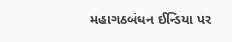મહાગઠબંધન ઈન્ડિયા પર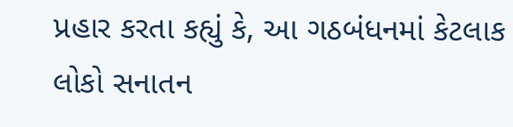પ્રહાર કરતા કહ્યું કે, આ ગઠબંધનમાં કેટલાક લોકો સનાતન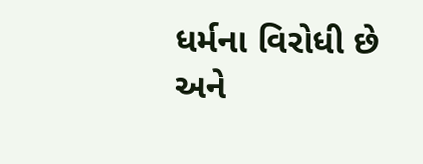ધર્મના વિરોધી છે અને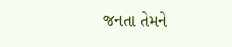જનતા તેમને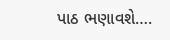પાઠ ભણાવશે….